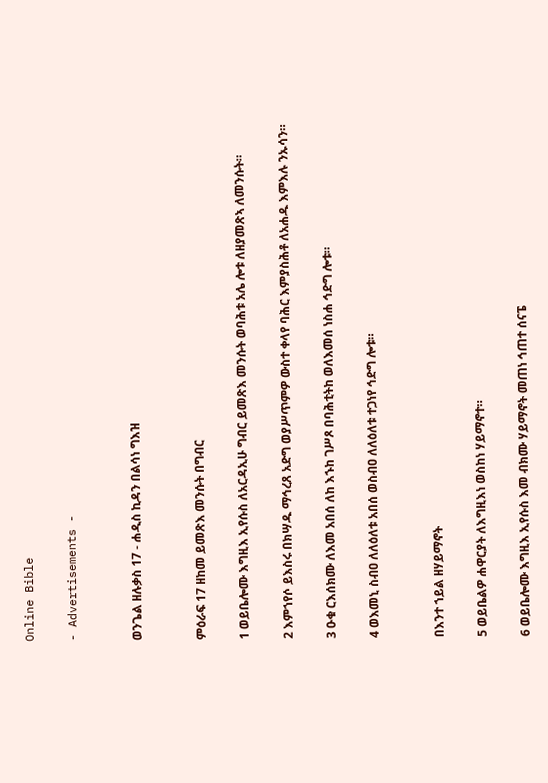Online Bible

- Advertisements -


ወንጌል ዘሉቃስ 17 - ሐዲስ ኪዳን በልሳነ ግእዝ


ምዕራፍ 17 ዘከመ ይመጽእ መንሱት በግብር

1 ወይቤሎሙ እግዚእ ኢየሱስ ለአርዳኢሁ ግብር ይመጽእ መንሱት ወባሕቱ አሌ ሎቱ ለዘያመጽኣ ለመንሱት።

2 እምኀየሶ ይእስሩ በክሣዱ ማኅረጸ አድግ ወያሥጥምዎ ውስተ ቀላየ ባሕር እምያስሕቶ ለአሐዱ እምእሉ ንኡሳን።

3 ዑቁ ርእሰክሙ ለእመ አበሰ ለከ እኁከ ገሥጾ በባሕቲትከ ወለእመሰ ነስሐ ኅድግ ሎቱ።

4 ወእመኒ ስብዐ ለለዕለቱ አበሰ ወስብዐ ለለዕለቱ ተጋነየ ኅድግ ሎቱ።


በእንተ ኀይል ዘሃይማኖት

5 ወይቤልዎ ሐዋርያት ለእግዚእነ ወስከነ ሃይማኖተ።

6 ወይቤሎሙ እግዚእ ኢየሱስ እመ ብክሙ ሃይማኖት መጠነ ኅጠተ ሰናፔ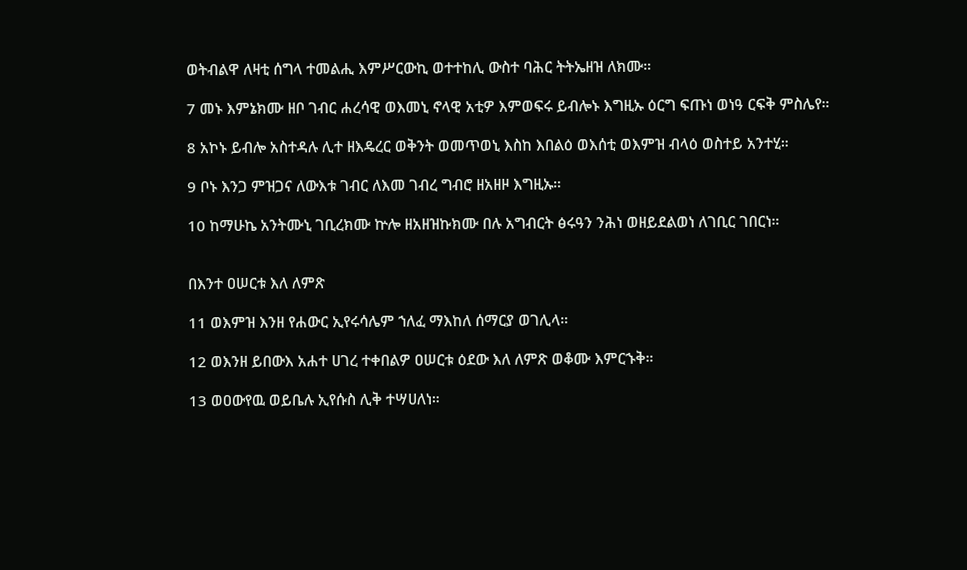ወትብልዋ ለዛቲ ሰግላ ተመልሒ እምሥርውኪ ወተተከሊ ውስተ ባሕር ትትኤዘዝ ለክሙ።

7 መኑ እምኔክሙ ዘቦ ገብር ሐረሳዊ ወእመኒ ኖላዊ አቲዎ እምወፍሩ ይብሎኑ እግዚኡ ዕርግ ፍጡነ ወነዓ ርፍቅ ምስሌየ።

8 አኮኑ ይብሎ አስተዳሉ ሊተ ዘእዴረር ወቅንት ወመጥወኒ እስከ እበልዕ ወእሰቲ ወእምዝ ብላዕ ወስተይ አንተሂ።

9 ቦኑ እንጋ ምዝጋና ለውእቱ ገብር ለእመ ገብረ ግብሮ ዘአዘዞ እግዚኡ።

10 ከማሁኬ አንትሙኒ ገቢረክሙ ኵሎ ዘአዘዝኩክሙ በሉ አግብርት ፅሩዓን ንሕነ ወዘይደልወነ ለገቢር ገበርነ።


በእንተ ዐሠርቱ እለ ለምጽ

11 ወእምዝ እንዘ የሐውር ኢየሩሳሌም ኀለፈ ማእከለ ሰማርያ ወገሊላ።

12 ወእንዘ ይበውእ አሐተ ሀገረ ተቀበልዎ ዐሠርቱ ዕደው እለ ለምጽ ወቆሙ እምርኁቅ።

13 ወዐውየዉ ወይቤሉ ኢየሱስ ሊቅ ተሣሀለነ።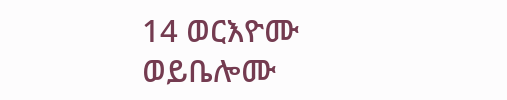14 ወርእዮሙ ወይቤሎሙ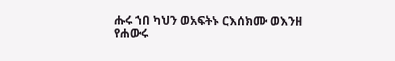ሑሩ ኀበ ካህን ወአፍትኑ ርእሰክሙ ወእንዘ የሐውሩ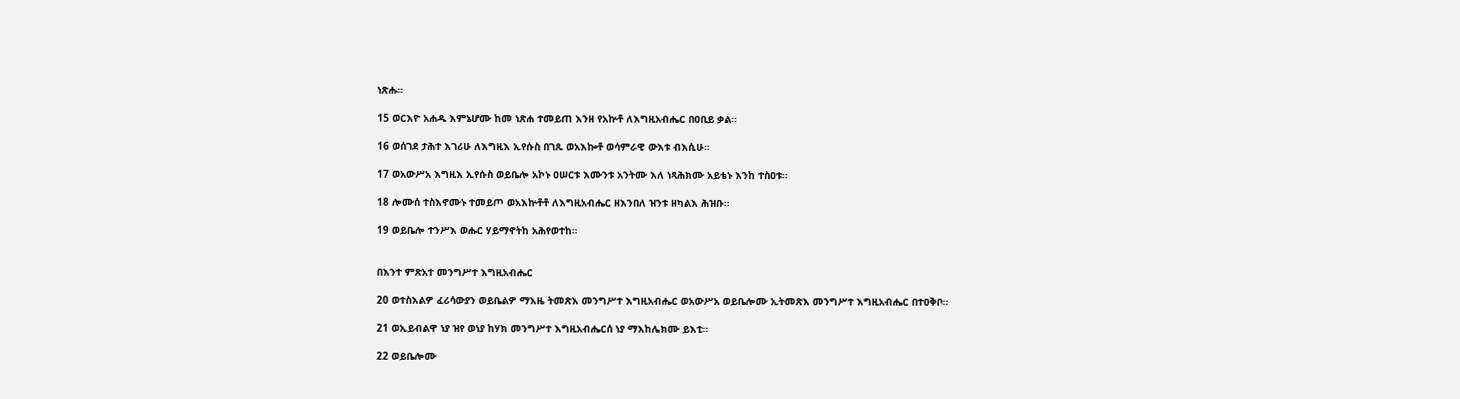ነጽሑ።

15 ወርእዮ አሐዱ እምኔሆሙ ከመ ነጽሐ ተመይጠ እንዘ የአኵቶ ለእግዚአብሔር በዐቢይ ቃል።

16 ወሰገደ ታሕተ እገሪሁ ለእግዚእ ኢየሱስ በገጹ ወአእኰቶ ወሳምራዊ ውእቱ ብእሲሁ።

17 ወአውሥአ እግዚእ ኢየሱስ ወይቤሎ አኮኑ ዐሠርቱ እሙንቱ አንትሙ እለ ነጻሕክሙ አይቴኑ እንከ ተስዐቱ።

18 ሎሙሰ ተስእኖሙኑ ተመይጦ ወአእኵቶቶ ለእግዚአብሔር ዘእንበለ ዝንቱ ዘካልእ ሕዝቡ።

19 ወይቤሎ ተንሥእ ወሑር ሃይማኖትከ አሕየወተከ።


በእንተ ምጽአተ መንግሥተ እግዚአብሔር

20 ወተስእልዎ ፈሪሳውያን ወይቤልዎ ማእዜ ትመጽእ መንግሥተ እግዚአብሔር ወአውሥአ ወይቤሎሙ ኢትመጽእ መንግሥተ እግዚአብሔር በተዐቅቦ።

21 ወኢይብልዋ ነያ ዝየ ወነያ ከሃክ መንግሥተ እግዚአብሔርሰ ነያ ማእከሌክሙ ይእቲ።

22 ወይቤሎሙ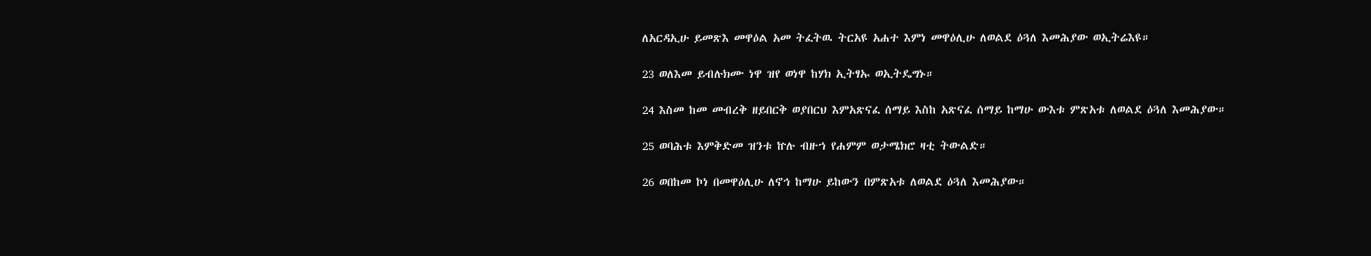ለአርዳኢሁ ይመጽእ መዋዕል አመ ትፈትዉ ትርአዩ አሐተ እምነ መዋዕሊሁ ለወልደ ዕጓለ እመሕያው ወኢትሬእዩ።

23 ወለእመ ይብሉክሙ ነዋ ዝየ ወነዋ ከሃክ ኢትፃኡ ወኢትዴግኑ።

24 እስመ ከመ መብረቅ ዘይበርቅ ወያበርህ እምአጽናፈ ሰማይ እስከ አጽናፈ ሰማይ ከማሁ ውእቱ ምጽአቱ ለወልደ ዕጓለ እመሕያው።

25 ወባሕቱ እምቅድመ ዝንቱ ኵሉ ብዙኀ የሐምም ወታሜክሮ ዛቲ ትውልድ።

26 ወበከመ ኮነ በመዋዕሊሁ ለኖኅ ከማሁ ይከውን በምጽአቱ ለወልደ ዕጓለ እመሕያው።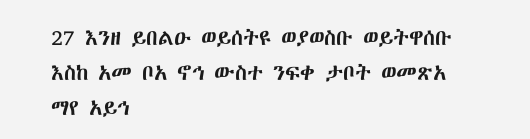27 እንዘ ይበልዑ ወይሰትዩ ወያወስቡ ወይትዋሰቡ እስከ አመ ቦአ ኖኅ ውስተ ንፍቀ ታቦት ወመጽአ ማየ አይኅ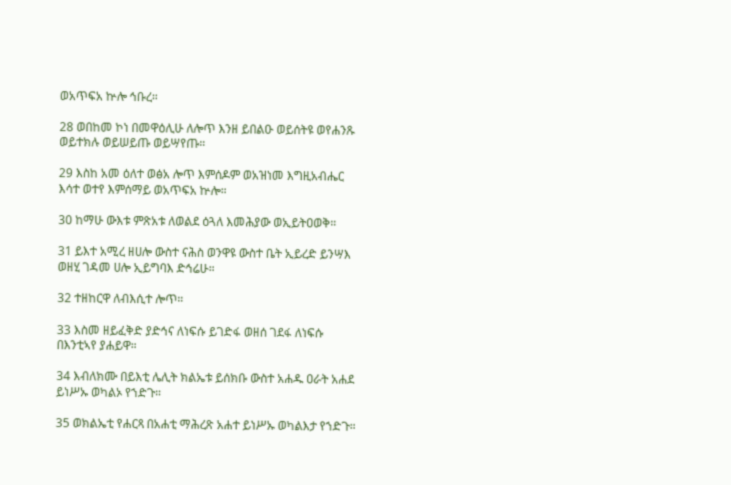ወአጥፍአ ኵሎ ኅቡረ።

28 ወበከመ ኮነ በመዋዕሊሁ ለሎጥ እንዘ ይበልዑ ወይሰትዩ ወየሐንጹ ወይተክሉ ወይሠይጡ ወይሣየጡ።

29 እስከ አመ ዕለተ ወፅአ ሎጥ እምሰዶም ወአዝነመ እግዚአብሔር እሳተ ወተየ እምሰማይ ወአጥፍአ ኵሎ።

30 ከማሁ ውእቱ ምጽአቱ ለወልደ ዕጓለ እመሕያው ወኢይትዐወቅ።

31 ይእተ አሚረ ዘሀሎ ውስተ ናሕስ ወንዋዩ ውስተ ቤት ኢይረድ ይንሣእ ወዘሂ ገዳመ ሀሎ ኢይግባእ ድኅሬሁ።

32 ተዘከርዋ ለብእሲተ ሎጥ።

33 እስመ ዘይፈቅድ ያድኅና ለነፍሱ ይገድፋ ወዘሰ ገደፋ ለነፍሱ በእንቲኣየ ያሐይዋ።

34 እብለክሙ በይእቲ ሌሊት ክልኤቱ ይሰክቡ ውስተ አሐዱ ዐራት አሐደ ይነሥኡ ወካልኦ የኀድጉ።

35 ወክልኤቲ የሐርጻ በአሐቲ ማሕረጽ አሐተ ይነሥኡ ወካልእታ የኀድጉ።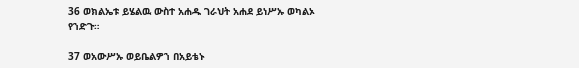36 ወክልኤቱ ይሄልዉ ውስተ አሐዱ ገራህት አሐደ ይነሥኡ ወካልኦ የኀድጉ።

37 ወአውሥኡ ወይቤልዎኀ በአይቴኑ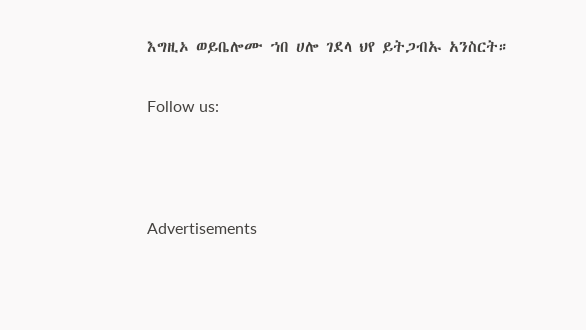እግዚኦ ወይቤሎሙ ኀበ ሀሎ ገደላ ህየ ይትጋብኡ አንስርት።

Follow us:



Advertisements